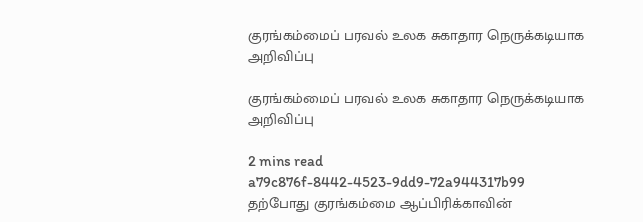குரங்கம்மைப் பரவல் உலக சுகாதார நெருக்கடியாக அறிவிப்பு

குரங்கம்மைப் பரவல் உலக சுகாதார நெருக்கடியாக அறிவிப்பு

2 mins read
a79c876f-8442-4523-9dd9-72a944317b99
தற்போது குரங்கம்மை ஆப்பிரிக்காவின்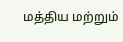மத்திய மற்றும்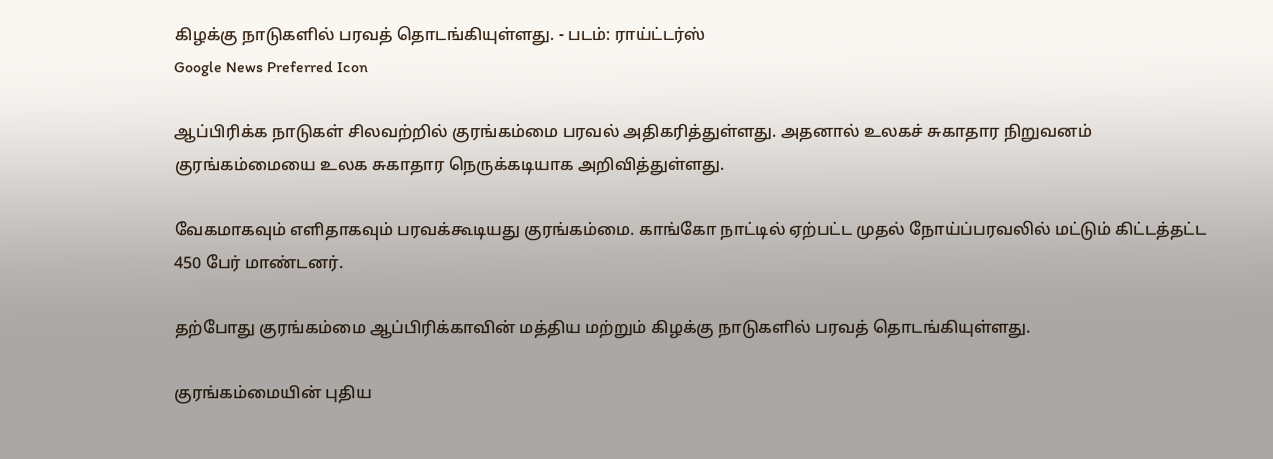கிழக்கு நாடுகளில் பரவத் தொடங்கியுள்ளது. - படம்: ராய்ட்டர்ஸ்
Google News Preferred Icon

ஆப்பிரிக்க நாடுகள் சிலவற்றில் குரங்கம்மை பரவல் அதிகரித்துள்ளது. அதனால் உலகச் சுகாதார நிறுவனம் குரங்கம்மையை உலக சுகாதார நெருக்கடியாக அறிவித்துள்ளது.

வேகமாகவும் எளிதாகவும் பரவக்கூடியது குரங்கம்மை. காங்கோ நாட்டில் ஏற்பட்ட முதல் நோய்ப்பரவலில் மட்டும் கிட்டத்தட்ட 450 பேர் மாண்டனர்.

தற்போது குரங்கம்மை ஆப்பிரிக்காவின் மத்திய மற்றும் கிழக்கு நாடுகளில் பரவத் தொடங்கியுள்ளது.

குரங்கம்மையின் புதிய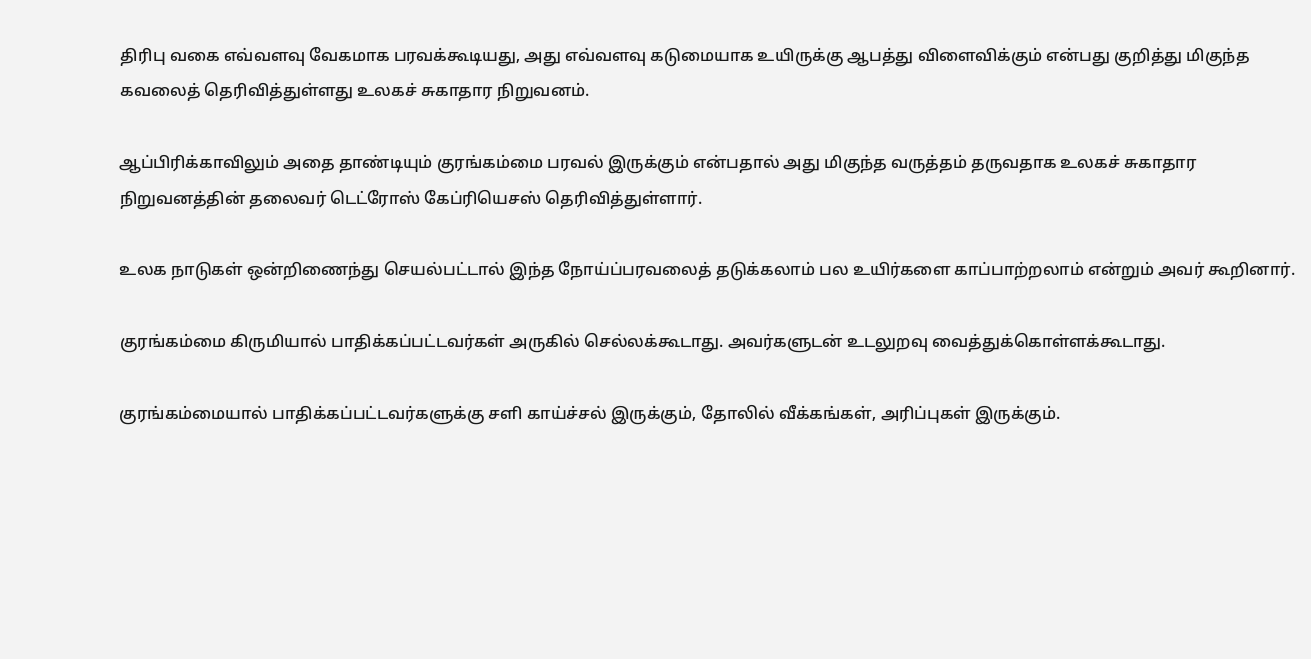திரிபு வகை எவ்வளவு வேகமாக பரவக்கூடியது, அது எவ்வளவு கடுமையாக உயிருக்கு ஆபத்து விளைவிக்கும் என்பது குறித்து மிகுந்த கவலைத் தெரிவித்துள்ளது உலகச் சுகாதார நிறுவனம்.

ஆப்பிரிக்காவிலும் அதை தாண்டியும் குரங்கம்மை பரவல் இருக்கும் என்பதால் அது மிகுந்த வருத்தம் தருவதாக உலகச் சுகாதார நிறுவனத்தின் தலைவர் டெட்ரோஸ் கேப்ரியெசஸ் தெரிவித்துள்ளார்.

உலக நாடுகள் ஒன்றிணைந்து செயல்பட்டால் இந்த நோய்ப்பரவலைத் தடுக்கலாம் பல உயிர்களை காப்பாற்றலாம் என்றும் அவர் கூறினார்.

குரங்கம்மை கிருமியால் பாதிக்கப்பட்டவர்கள் அருகில் செல்லக்கூடாது. அவர்களுடன் உடலுறவு வைத்துக்கொள்ளக்கூடாது.

குரங்கம்மையால் பாதிக்கப்பட்டவர்களுக்கு சளி காய்ச்சல் இருக்கும், தோலில் வீக்கங்கள், அரிப்புகள் இருக்கும்.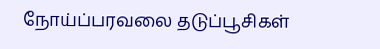நோய்ப்பரவலை தடுப்பூசிகள்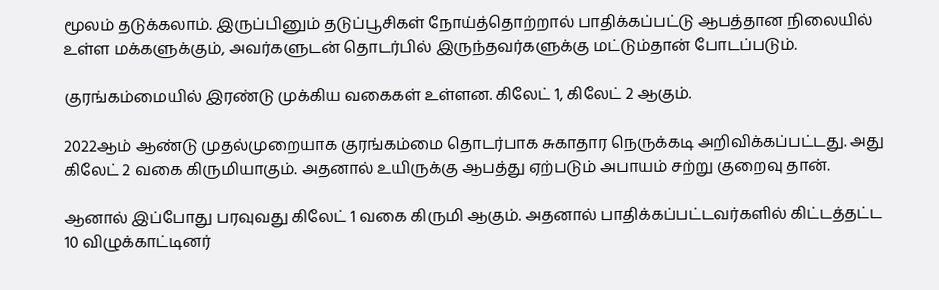மூலம் தடுக்கலாம். இருப்பினும் தடுப்பூசிகள் நோய்த்தொற்றால் பாதிக்கப்பட்டு ஆபத்தான நிலையில் உள்ள மக்களுக்கும், அவர்களுடன் தொடர்பில் இருந்தவர்களுக்கு மட்டும்தான் போடப்படும்.

குரங்கம்மையில் இரண்டு முக்கிய வகைகள் உள்ளன. கிலேட் 1, கிலேட் 2 ஆகும்.

2022ஆம் ஆண்டு முதல்முறையாக குரங்கம்மை தொடர்பாக சுகாதார நெருக்கடி அறிவிக்கப்பட்டது. அது கிலேட் 2 வகை கிருமியாகும். அதனால் உயிருக்கு ஆபத்து ஏற்படும் அபாயம் சற்று குறைவு தான்.

ஆனால் இப்போது பரவுவது கிலேட் 1 வகை கிருமி ஆகும். அதனால் பாதிக்கப்பட்டவர்களில் கிட்டத்தட்ட 10 விழுக்காட்டினர்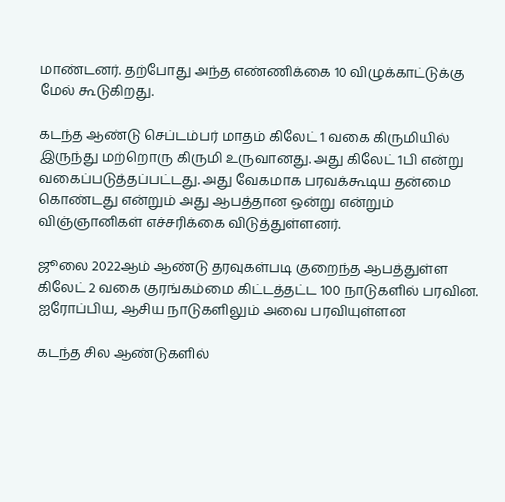மாண்டனர். தற்போது அந்த எண்ணிக்கை 10 விழுக்காட்டுக்கு மேல் கூடுகிறது.

கடந்த ஆண்டு செப்டம்பர் மாதம் கிலேட் 1 வகை கிருமியில் இருந்து மற்றொரு கிருமி உருவானது. அது கிலேட் 1பி என்று வகைப்படுத்தப்பட்டது. அது வேகமாக பரவக்கூடிய தன்மை கொண்டது என்றும் அது ஆபத்தான ஒன்று என்றும் விஞ்ஞானிகள் எச்சரிக்கை விடுத்துள்ளனர்.

ஜூலை 2022ஆம் ஆண்டு தரவுகள்படி குறைந்த ஆபத்துள்ள கிலேட் 2 வகை குரங்கம்மை கிட்டத்தட்ட 100 நாடுகளில் பரவின. ஐரோப்பிய, ஆசிய நாடுகளிலும் அவை பரவியுள்ளன

கடந்த சில ஆண்டுகளில்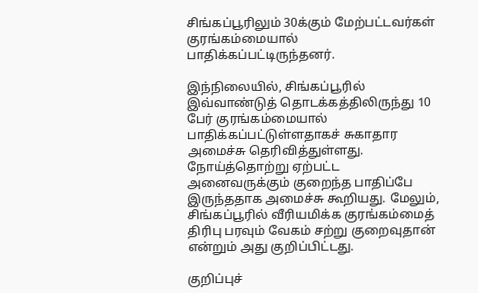சிங்கப்பூரிலும் 30க்கும் மேற்பட்டவர்கள் குரங்கம்மையால் பாதிக்கப்பட்டிருந்தனர்.

இந்நிலையில், சிங்கப்பூரில் இவ்வாண்டுத் தொடக்கத்திலிருந்து 10 பேர் குரங்கம்மையால் பாதிக்கப்பட்டுள்ளதாகச் சுகாதார அமைச்சு தெரிவித்துள்ளது. நோய்த்தொற்று ஏற்பட்ட அனைவருக்கும் குறைந்த பாதிப்பே இருந்ததாக அமைச்சு கூறியது. மேலும், சிங்கப்பூரில் வீரியமிக்க குரங்கம்மைத் திரிபு பரவும் வேகம் சற்று குறைவுதான் என்றும் அது குறிப்பிட்டது.

குறிப்புச்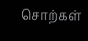சொற்கள்